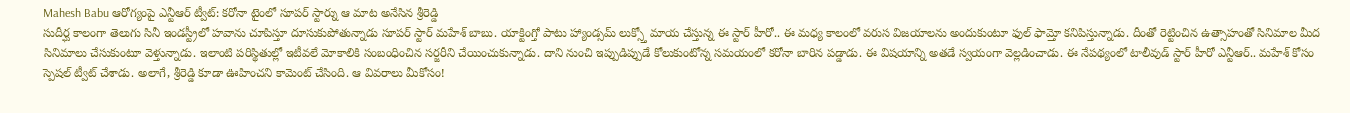Mahesh Babu ఆరోగ్యంపై ఎన్టీఆర్ ట్వీట్: కరోనా టైంలో సూపర్ స్టార్ను ఆ మాట అనేసిన శ్రీరెడ్డి
సుదీర్ఘ కాలంగా తెలుగు సినీ ఇండస్ట్రీలో హవాను చూపిస్తూ దూసుకుపోతున్నాడు సూపర్ స్టార్ మహేశ్ బాబు. యాక్టింగ్తో పాటు హ్యాండ్సమ్ లుక్స్తో మాయ చేస్తున్న ఈ స్టార్ హీరో.. ఈ మధ్య కాలంలో వరుస విజయాలను అందుకుంటూ ఫుల్ ఫామ్తో కనిపిస్తున్నాడు. దీంతో రెట్టించిన ఉత్సాహంతో సినిమాల మీద సినిమాలు చేసుకుంటూ వెళ్తున్నాడు. ఇలాంటి పరిస్థితుల్లో ఇటీవలే మోకాలికి సంబంధించిన సర్జరీని చేయించుకున్నాడు. దాని నుంచి ఇప్పుడిప్పుడే కోలుకుంటోన్న సమయంలో కరోనా బారిన పడ్డాడు. ఈ విషయాన్ని అతడే స్వయంగా వెల్లడించాడు. ఈ నేపథ్యంలో టాలీవుడ్ స్టార్ హీరో ఎన్టీఆర్.. మహేశ్ కోసం స్పెషల్ ట్వీట్ చేశాడు. అలాగే, శ్రీరెడ్డి కూడా ఊహించని కామెంట్ చేసింది. ఆ వివరాలు మీకోసం!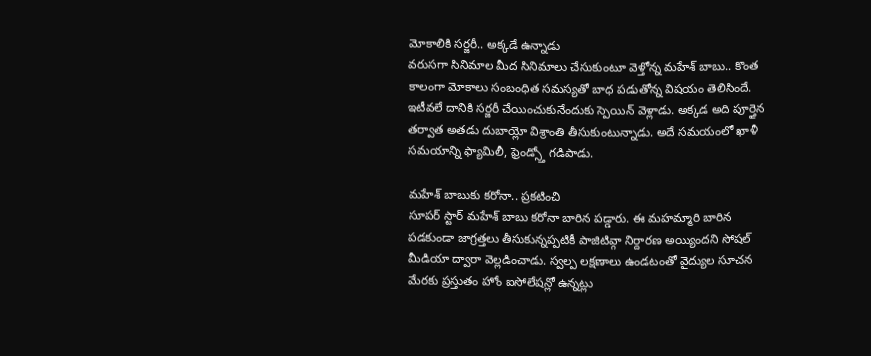మోకాలికి సర్జరీ.. అక్కడే ఉన్నాడు
వరుసగా సినిమాల మీద సినిమాలు చేసుకుంటూ వెళ్తోన్న మహేశ్ బాబు.. కొంత కాలంగా మోకాలు సంబంధిత సమస్యతో బాధ పడుతోన్న విషయం తెలిసిందే. ఇటీవలే దానికి సర్జరీ చేయించుకునేందుకు స్పెయిన్ వెళ్లాడు. అక్కడ అది పూర్తైన తర్వాత అతడు దుబాయ్లో విశ్రాంతి తీసుకుంటున్నాడు. అదే సమయంలో ఖాళీ సమయాన్ని ఫ్యామిలీ, ఫ్రెండ్స్తో గడిపాడు.

మహేశ్ బాబుకు కరోనా.. ప్రకటించి
సూపర్ స్టార్ మహేశ్ బాబు కరోనా బారిన పడ్డారు. ఈ మహమ్మారి బారిన పడకుండా జాగ్రత్తలు తీసుకున్నప్పటికీ పాజిటివ్గా నిర్దారణ అయ్యిందని సోషల్ మీడియా ద్వారా వెల్లడించాడు. స్వల్ప లక్షణాలు ఉండటంతో వైద్యుల సూచన మేరకు ప్రస్తుతం హోం ఐసోలేషన్లో ఉన్నట్లు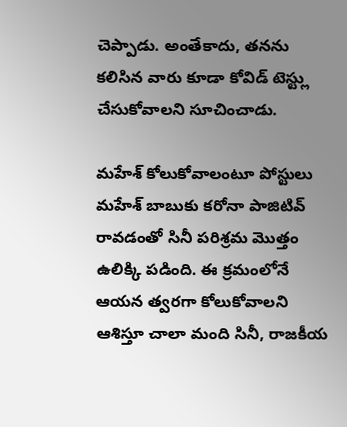చెప్పాడు. అంతేకాదు, తనను కలిసిన వారు కూడా కోవిడ్ టెస్ట్లు చేసుకోవాలని సూచించాడు.

మహేశ్ కోలుకోవాలంటూ పోస్టులు
మహేశ్ బాబుకు కరోనా పాజిటివ్ రావడంతో సినీ పరిశ్రమ మొత్తం ఉలిక్కి పడింది. ఈ క్రమంలోనే ఆయన త్వరగా కోలుకోవాలని ఆశిస్తూ చాలా మంది సినీ, రాజకీయ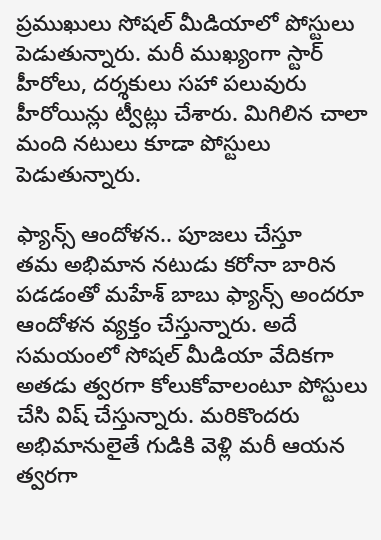ప్రముఖులు సోషల్ మీడియాలో పోస్టులు పెడుతున్నారు. మరీ ముఖ్యంగా స్టార్ హీరోలు, దర్శకులు సహా పలువురు హీరోయిన్లు ట్వీట్లు చేశారు. మిగిలిన చాలా మంది నటులు కూడా పోస్టులు పెడుతున్నారు.

ఫ్యాన్స్ ఆందోళన.. పూజలు చేస్తూ
తమ అభిమాన నటుడు కరోనా బారిన పడడంతో మహేశ్ బాబు ఫ్యాన్స్ అందరూ ఆందోళన వ్యక్తం చేస్తున్నారు. అదే సమయంలో సోషల్ మీడియా వేదికగా అతడు త్వరగా కోలుకోవాలంటూ పోస్టులు చేసి విష్ చేస్తున్నారు. మరికొందరు అభిమానులైతే గుడికి వెళ్లి మరీ ఆయన త్వరగా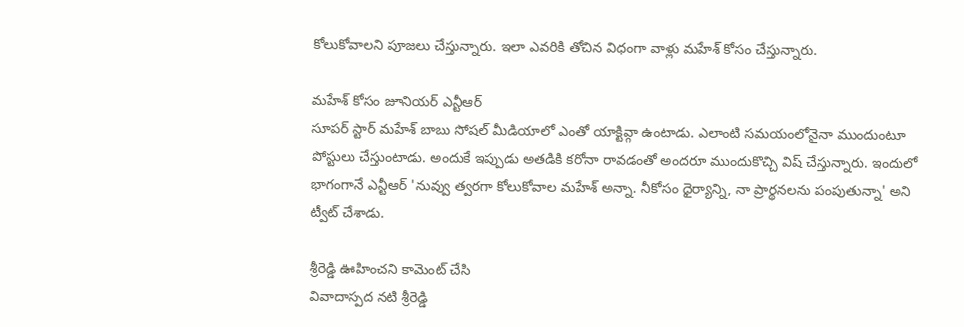కోలుకోవాలని పూజలు చేస్తున్నారు. ఇలా ఎవరికి తోచిన విధంగా వాళ్లు మహేశ్ కోసం చేస్తున్నారు.

మహేశ్ కోసం జూనియర్ ఎన్టీఆర్
సూపర్ స్టార్ మహేశ్ బాబు సోషల్ మీడియాలో ఎంతో యాక్టివ్గా ఉంటాడు. ఎలాంటి సమయంలోనైనా ముందుంటూ పోస్టులు చేస్తుంటాడు. అందుకే ఇప్పుడు అతడికి కరోనా రావడంతో అందరూ ముందుకొచ్చి విష్ చేస్తున్నారు. ఇందులో భాగంగానే ఎన్టీఆర్ 'నువ్వు త్వరగా కోలుకోవాల మహేశ్ అన్నా. నీకోసం ధైర్యాన్ని, నా ప్రార్థనలను పంపుతున్నా' అని ట్వీట్ చేశాడు.

శ్రీరెడ్డి ఊహించని కామెంట్ చేసి
వివాదాస్పద నటి శ్రీరెడ్డి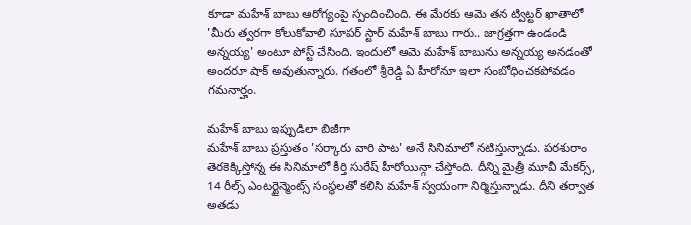కూడా మహేశ్ బాబు ఆరోగ్యంపై స్పందించింది. ఈ మేరకు ఆమె తన ట్విట్టర్ ఖాతాలో 'మీరు త్వరగా కోలుకోవాలి సూపర్ స్టార్ మహేశ్ బాబు గారు.. జాగ్రత్తగా ఉండండి అన్నయ్య' అంటూ పోస్ట్ చేసింది. ఇందులో ఆమె మహేశ్ బాబును అన్నయ్య అనడంతో అందరూ షాక్ అవుతున్నారు. గతంలో శ్రీరెడ్డి ఏ హీరోనూ ఇలా సంబోధించకపోవడం గమనార్హం.

మహేశ్ బాబు ఇప్పుడిలా బిజీగా
మహేశ్ బాబు ప్రస్తుతం 'సర్కారు వారి పాట' అనే సినిమాలో నటిస్తున్నాడు. పరశురాం తెరకెక్కిస్తోన్న ఈ సినిమాలో కీర్తి సురేష్ హీరోయిన్గా చేస్తోంది. దీన్ని మైత్రీ మూవీ మేకర్స్, 14 రీల్స్ ఎంటర్టైన్మెంట్స్ సంస్థలతో కలిసి మహేశ్ స్వయంగా నిర్మిస్తున్నాడు. దీని తర్వాత అతడు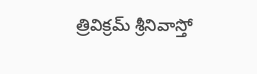త్రివిక్రమ్ శ్రీనివాస్తో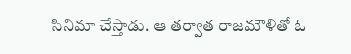సినిమా చేస్తాడు. ఆ తర్వాత రాజమౌళితో ఓ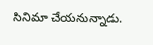సినిమా చేయనున్నాడు.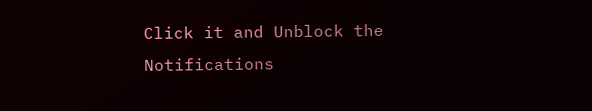Click it and Unblock the Notifications